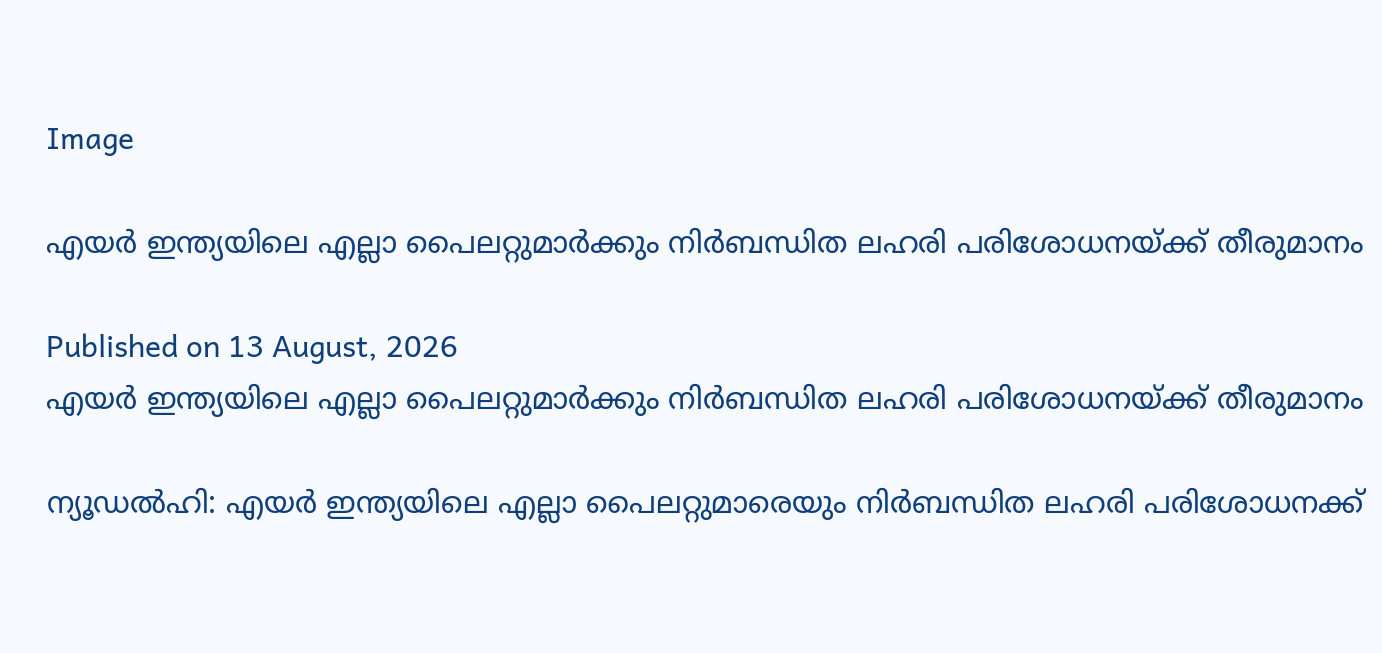Image

എയര്‍ ഇന്ത്യയിലെ എല്ലാ പൈലറ്റുമാർക്കും നിർബന്ധിത ലഹരി പരിശോധനയ്ക്ക് തീരുമാനം

Published on 13 August, 2026
എയര്‍ ഇന്ത്യയിലെ എല്ലാ പൈലറ്റുമാർക്കും നിർബന്ധിത ലഹരി പരിശോധനയ്ക്ക് തീരുമാനം

ന്യൂഡല്‍ഹി: എയര്‍ ഇന്ത്യയിലെ എല്ലാ പൈലറ്റുമാരെയും നിര്‍ബന്ധിത ലഹരി പരിശോധനക്ക്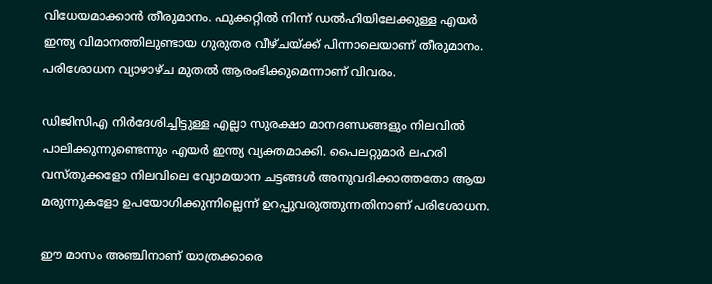വിധേയമാക്കാന്‍ തീരുമാനം. ഫുക്കറ്റില്‍ നിന്ന് ഡല്‍ഹിയിലേക്കുള്ള എയര്‍ ഇന്ത്യ വിമാനത്തിലുണ്ടായ ഗുരുതര വീഴ്ചയ്ക്ക് പിന്നാലെയാണ് തീരുമാനം. പരിശോധന വ്യാഴാഴ്ച മുതല്‍ ആരംഭിക്കുമെന്നാണ് വിവരം.

ഡിജിസിഎ നിര്‍ദേശിച്ചിട്ടുള്ള എല്ലാ സുരക്ഷാ മാനദണ്ഡങ്ങളും നിലവില്‍ പാലിക്കുന്നുണ്ടെന്നും എയര്‍ ഇന്ത്യ വ്യക്തമാക്കി. പൈലറ്റുമാര്‍ ലഹരി വസ്തുക്കളോ നിലവിലെ വ്യോമയാന ചട്ടങ്ങള്‍ അനുവദിക്കാത്തതോ ആയ മരുന്നുകളോ ഉപയോഗിക്കുന്നില്ലെന്ന് ഉറപ്പുവരുത്തുന്നതിനാണ് പരിശോധന.

ഈ മാസം അഞ്ചിനാണ് യാത്രക്കാരെ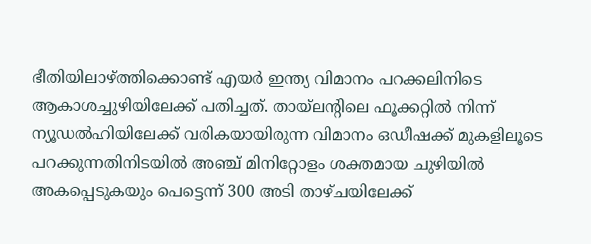ഭീതിയിലാഴ്ത്തിക്കൊണ്ട് എയര്‍ ഇന്ത്യ വിമാനം പറക്കലിനിടെ ആകാശച്ചുഴിയിലേക്ക് പതിച്ചത്. തായ്‌ലന്റിലെ ഫൂക്കറ്റില്‍ നിന്ന് ന്യൂഡല്‍ഹിയിലേക്ക് വരികയായിരുന്ന വിമാനം ഒഡീഷക്ക് മുകളിലൂടെ പറക്കുന്നതിനിടയില്‍ അഞ്ച് മിനിറ്റോളം ശക്തമായ ചുഴിയില്‍ അകപ്പെടുകയും പെട്ടെന്ന് 300 അടി താഴ്ചയിലേക്ക്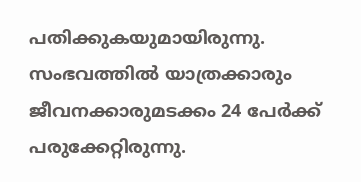പതിക്കുകയുമായിരുന്നു. സംഭവത്തില്‍ യാത്രക്കാരും ജീവനക്കാരുമടക്കം 24 പേര്‍ക്ക് പരുക്കേറ്റിരുന്നു.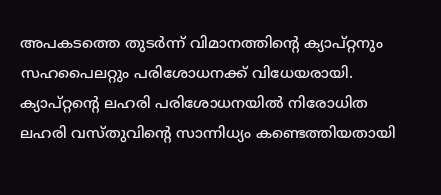അപകടത്തെ തുടര്‍ന്ന് വിമാനത്തിന്റെ ക്യാപ്റ്റനും സഹപൈലറ്റും പരിശോധനക്ക് വിധേയരായി. ക്യാപ്റ്റന്റെ ലഹരി പരിശോധനയില്‍ നിരോധിത ലഹരി വസ്തുവിന്റെ സാന്നിധ്യം കണ്ടെത്തിയതായി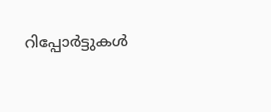റിപ്പോര്‍ട്ടുകള്‍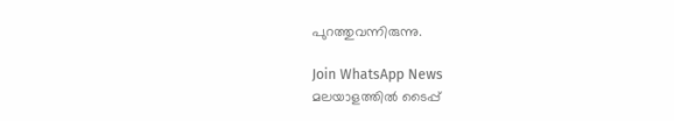പുറത്തുവന്നിരുന്നു.

Join WhatsApp News
മലയാളത്തില്‍ ടൈപ്പ്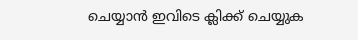ചെയ്യാന്‍ ഇവിടെ ക്ലിക്ക് ചെയ്യുക